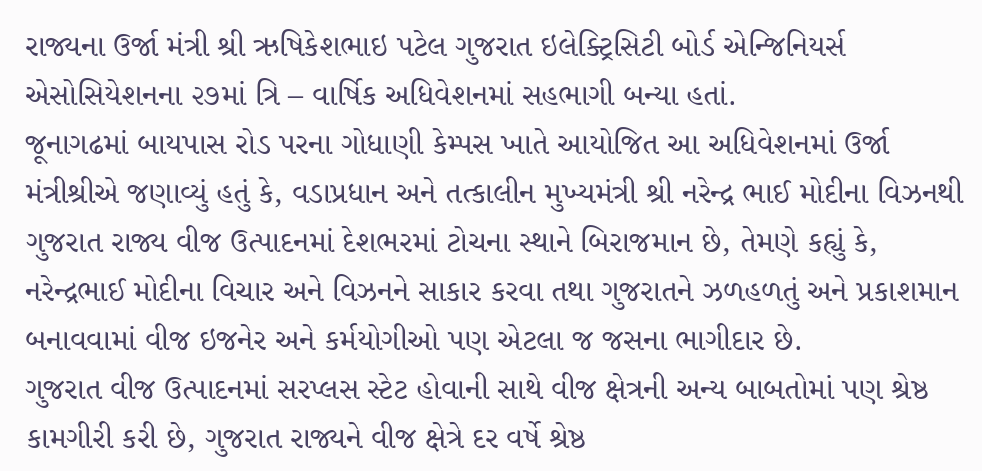રાજ્યના ઉર્જા મંત્રી શ્રી ઋષિકેશભાઇ પટેલ ગુજરાત ઇલેક્ટ્રિસિટી બોર્ડ એન્જિનિયર્સ એસોસિયેશનના ૨૭માં ત્રિ – વાર્ષિક અધિવેશનમાં સહભાગી બન્યા હતાં.
જૂનાગઢમાં બાયપાસ રોડ પરના ગોધાણી કેમ્પસ ખાતે આયોજિત આ અધિવેશનમાં ઉર્જા મંત્રીશ્રીએ જણાવ્યું હતું કે, વડાપ્રધાન અને તત્કાલીન મુખ્યમંત્રી શ્રી નરેન્દ્ર ભાઈ મોદીના વિઝનથી ગુજરાત રાજ્ય વીજ ઉત્પાદનમાં દેશભરમાં ટોચના સ્થાને બિરાજમાન છે, તેમણે કહ્યું કે, નરેન્દ્રભાઈ મોદીના વિચાર અને વિઝનને સાકાર કરવા તથા ગુજરાતને ઝળહળતું અને પ્રકાશમાન બનાવવામાં વીજ ઇજનેર અને કર્મયોગીઓ પણ એટલા જ જસના ભાગીદાર છે.
ગુજરાત વીજ ઉત્પાદનમાં સરપ્લસ સ્ટેટ હોવાની સાથે વીજ ક્ષેત્રની અન્ય બાબતોમાં પણ શ્રેષ્ઠ કામગીરી કરી છે, ગુજરાત રાજ્યને વીજ ક્ષેત્રે દર વર્ષે શ્રેષ્ઠ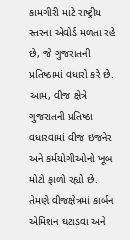કામગીરી માટે રાષ્ટ્રીય સ્તરના એવોર્ડ મળતા રહે છે, જે ગુજરાતની પ્રતિષ્ઠામાં વધારો કરે છે. આમ, વીજ ક્ષેત્રે ગુજરાતની પ્રતિષ્ઠા વધારવામાં વીજ ઇજનેર અને કર્મયોગીઓનો ખૂબ મોટો ફાળો રહ્યો છે.
તેમણે વીજક્ષેત્રમાં કાર્બન એમિશન ઘટાડવા અને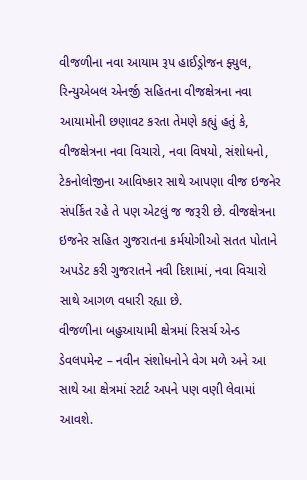વીજળીના નવા આયામ રૂપ હાઈડ્રોજન ફ્યુલ, રિન્યુએબલ એનર્જી સહિતના વીજક્ષેત્રના નવા આયામોની છણાવટ કરતા તેમણે કહ્યું હતું કે, વીજક્ષેત્રના નવા વિચારો, નવા વિષયો, સંશોધનો, ટેકનોલોજીના આવિષ્કાર સાથે આપણા વીજ ઇજનેર સંપર્કિત રહે તે પણ એટલું જ જરૂરી છે. વીજક્ષેત્રના ઇજનેર સહિત ગુજરાતના કર્મયોગીઓ સતત પોતાને અપડેટ કરી ગુજરાતને નવી દિશામાં, નવા વિચારો સાથે આગળ વધારી રહ્યા છે.
વીજળીના બહુઆયામી ક્ષેત્રમાં રિસર્ચ એન્ડ ડેવલપમેન્ટ – નવીન સંશોધનોને વેગ મળે અને આ સાથે આ ક્ષેત્રમાં સ્ટાર્ટ અપને પણ વણી લેવામાં આવશે.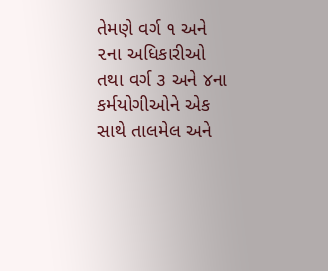તેમણે વર્ગ ૧ અને ૨ના અધિકારીઓ તથા વર્ગ ૩ અને ૪ના કર્મયોગીઓને એક સાથે તાલમેલ અને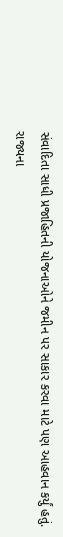સંવાદિતા સાધી પ્રજાહિતની યોજનાઓને જમીન પર સાકાર કરવા માટે પણ આહવાન કર્યું હતું.
રાજ્યના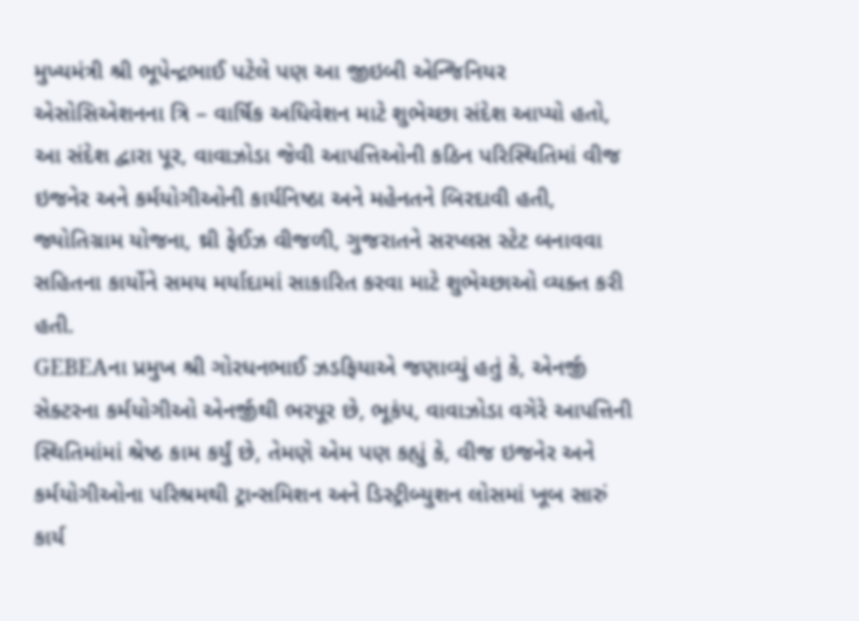મુખ્યમંત્રી શ્રી ભૂપેન્દ્રભાઈ પટેલે પણ આ જીઇબી એન્જિનિયર એસોસિએશનના ત્રિ – વાર્ષિક અધિવેશન માટે શુભેચ્છા સંદેશ આપ્યો હતો, આ સંદેશ દ્વારા પૂર, વાવાઝોડા જેવી આપત્તિઓની કઠિન પરિસ્થિતિમાં વીજ ઇજનેર અને કર્મયોગીઓની કાર્યનિષ્ઠા અને મહેનતને બિરદાવી હતી, જ્યોતિગ્રામ યોજના, થ્રી ફેઈઝ વીજળી, ગુજરાતને સરપ્લસ સ્ટેટ બનાવવા સહિતના કાર્યોને સમય મર્યાદામાં સાકારિત કરવા માટે શુભેચ્છાઓ વ્યક્ત કરી હતી.
GEBEAના પ્રમુખ શ્રી ગોરધનભાઈ ઝડફિયાએ જણાવ્યું હતું કે, એનર્જી સેક્ટરના કર્મયોગીઓ એનર્જીથી ભરપૂર છે, ભૂકંપ, વાવાઝોડા વગેરે આપત્તિની સ્થિતિમાંમાં શ્રેષ્ઠ કામ કર્યું છે, તેમણે એમ પણ કહ્યું કે, વીજ ઇજનેર અને કર્મયોગીઓના પરિશ્રમથી ટ્રાન્સમિશન અને ડિસ્ટ્રીબ્યુશન લોસમાં ખૂબ સારું કાર્ય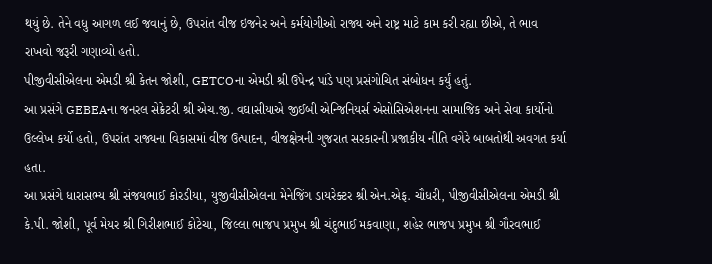થયું છે. તેને વધુ આગળ લઈ જવાનું છે, ઉપરાંત વીજ ઇજનેર અને કર્મયોગીઓ રાજ્ય અને રાષ્ટ્ર માટે કામ કરી રહ્યા છીએ, તે ભાવ રાખવો જરૂરી ગણાવ્યો હતો.
પીજીવીસીએલના એમડી શ્રી કેતન જોશી, GETCOના એમડી શ્રી ઉપેન્દ્ર પાંડે પણ પ્રસંગોચિત સંબોધન કર્યું હતું.
આ પ્રસંગે GEBEAના જનરલ સેક્રેટરી શ્રી એચ.જી. વઘાસીયાએ જીઈબી એન્જિનિયર્સ એસોસિએશનના સામાજિક અને સેવા કાર્યોનો ઉલ્લેખ કર્યો હતો, ઉપરાંત રાજ્યના વિકાસમાં વીજ ઉત્પાદન, વીજક્ષેત્રની ગુજરાત સરકારની પ્રજાકીય નીતિ વગેરે બાબતોથી અવગત કર્યા હતા.
આ પ્રસંગે ધારાસભ્ય શ્રી સંજયભાઈ કોરડીયા, યુજીવીસીએલના મેનેજિંગ ડાયરેક્ટર શ્રી એન.એફ. ચૌધરી, પીજીવીસીએલના એમડી શ્રી કે.પી. જોશી, પૂર્વ મેયર શ્રી ગિરીશભાઈ કોટેચા, જિલ્લા ભાજપ પ્રમુખ શ્રી ચંદુભાઈ મકવાણા, શહેર ભાજપ પ્રમુખ શ્રી ગૌરવભાઈ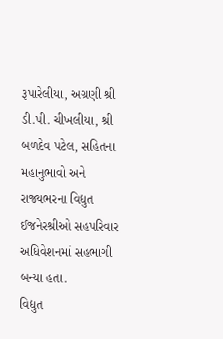રૂપારેલીયા, અગ્રણી શ્રી ડી.પી. ચીખલીયા, શ્રી બળદેવ પટેલ, સહિતના મહાનુભાવો અને રાજ્યભરના વિદ્યુત ઈજનેરશ્રીઓ સહપરિવાર અધિવેશનમાં સહભાગી બન્યા હતા.
વિદ્યુત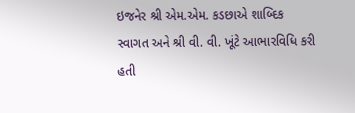ઇજનેર શ્રી એમ.એમ. કડછાએ શાબ્દિક સ્વાગત અને શ્રી વી. વી. ખૂંટે આભારવિધિ કરી હતી